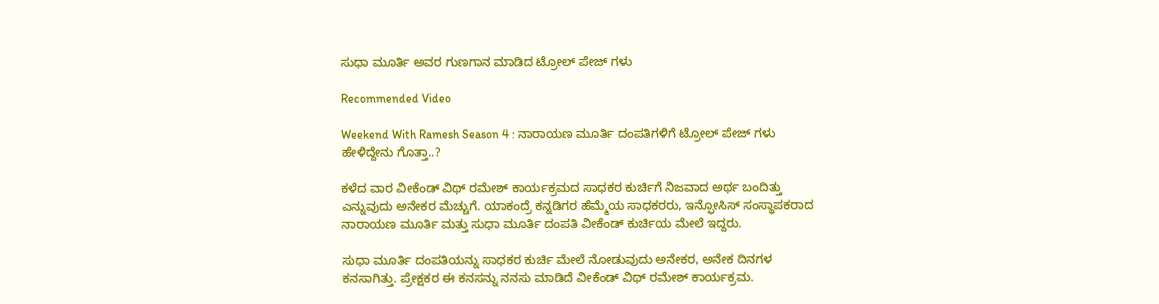ಸುಧಾ ಮೂರ್ತಿ ಅವರ ಗುಣಗಾನ ಮಾಡಿದ ಟ್ರೋಲ್ ಪೇಜ್ ಗಳು

Recommended Video

Weekend With Ramesh Season 4 : ನಾರಾಯಣ ಮೂರ್ತಿ ದಂಪತಿಗಳಿಗೆ ಟ್ರೋಲ್ ಪೇಜ್ ಗಳು ಹೇಳಿದ್ದೇನು ಗೊತ್ತಾ..?

ಕಳೆದ ವಾರ ವೀಕೆಂಡ್ ವಿಥ್ ರಮೇಶ್ ಕಾರ್ಯಕ್ರಮದ ಸಾಧಕರ ಕುರ್ಚಿಗೆ ನಿಜವಾದ ಅರ್ಥ ಬಂದಿತ್ತು ಎನ್ನುವುದು ಅನೇಕರ ಮೆಚ್ಚುಗೆ. ಯಾಕಂದ್ರೆ ಕನ್ನಡಿಗರ ಹೆಮ್ಮೆಯ ಸಾಧಕರರು, ಇನ್ಫೋಸಿಸ್ ಸಂಸ್ಥಾಪಕರಾದ ನಾರಾಯಣ ಮೂರ್ತಿ ಮತ್ತು ಸುಧಾ ಮೂರ್ತಿ ದಂಪತಿ ವೀಕೆಂಡ್ ಕುರ್ಚಿಯ ಮೇಲೆ ಇದ್ದರು.

ಸುಧಾ ಮೂರ್ತಿ ದಂಪತಿಯನ್ನು ಸಾಧಕರ ಕುರ್ಚಿ ಮೇಲೆ ನೋಡುವುದು ಅನೇಕರ, ಅನೇಕ ದಿನಗಳ ಕನಸಾಗಿತ್ತು. ಪ್ರೇಕ್ಷಕರ ಈ ಕನಸನ್ನು ನನಸು ಮಾಡಿದೆ ವೀಕೆಂಡ್ ವಿಥ್ ರಮೇಶ್ ಕಾರ್ಯಕ್ರಮ.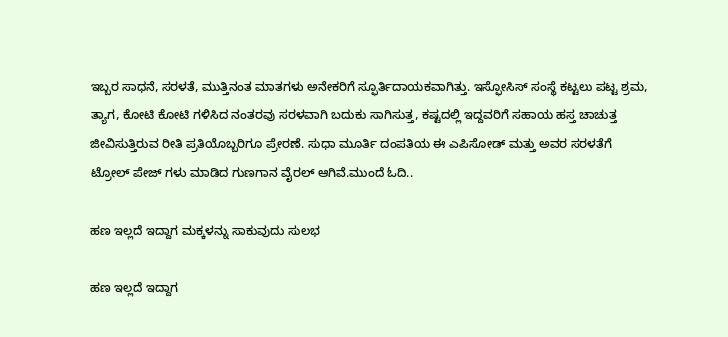ಇಬ್ಬರ ಸಾಧನೆ, ಸರಳತೆ, ಮುತ್ತಿನಂತ ಮಾತಗಳು ಅನೇಕರಿಗೆ ಸ್ಫೂರ್ತಿದಾಯಕವಾಗಿತ್ತು. ಇಸ್ಫೋಸಿಸ್ ಸಂಸ್ಥೆ ಕಟ್ಟಲು ಪಟ್ಟ ಶ್ರಮ, ತ್ಯಾಗ, ಕೋಟಿ ಕೋಟಿ ಗಳಿಸಿದ ನಂತರವು ಸರಳವಾಗಿ ಬದುಕು ಸಾಗಿಸುತ್ತ, ಕಷ್ಟದಲ್ಲಿ ಇದ್ದವರಿಗೆ ಸಹಾಯ ಹಸ್ತ ಚಾಚುತ್ತ ಜೀವಿಸುತ್ತಿರುವ ರೀತಿ ಪ್ರತಿಯೊಬ್ಬರಿಗೂ ಪ್ರೇರಣೆ. ಸುಧಾ ಮೂರ್ತಿ ದಂಪತಿಯ ಈ ಎಪಿಸೋಡ್ ಮತ್ತು ಅವರ ಸರಳತೆಗೆ ಟ್ರೋಲ್ ಪೇಜ್ ಗಳು ಮಾಡಿದ ಗುಣಗಾನ ವೈರಲ್ ಆಗಿವೆ.ಮುಂದೆ ಓದಿ..

ಹಣ ಇಲ್ಲದೆ ಇದ್ದಾಗ ಮಕ್ಕಳನ್ನು ಸಾಕುವುದು ಸುಲಭ

ಹಣ ಇಲ್ಲದೆ ಇದ್ದಾಗ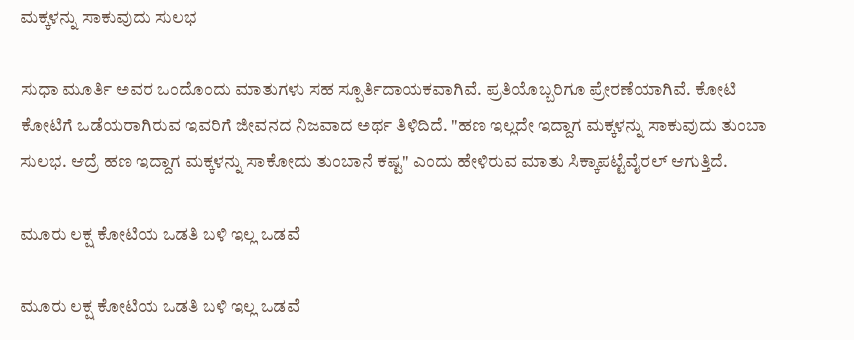ಮಕ್ಕಳನ್ನು ಸಾಕುವುದು ಸುಲಭ

ಸುಧಾ ಮೂರ್ತಿ ಅವರ ಒಂದೊಂದು ಮಾತುಗಳು ಸಹ ಸ್ಪೂರ್ತಿದಾಯಕವಾಗಿವೆ. ಪ್ರತಿಯೊಬ್ಬರಿಗೂ ಪ್ರೇರಣೆಯಾಗಿವೆ. ಕೋಟಿ ಕೋಟಿಗೆ ಒಡೆಯರಾಗಿರುವ ಇವರಿಗೆ ಜೀವನದ ನಿಜವಾದ ಅರ್ಥ ತಿಳಿದಿದೆ. "ಹಣ ಇಲ್ಲದೇ ಇದ್ದಾಗ ಮಕ್ಕಳನ್ನು ಸಾಕುವುದು ತುಂಬಾ ಸುಲಭ. ಆದ್ರೆ ಹಣ ಇದ್ದಾಗ ಮಕ್ಕಳನ್ನು ಸಾಕೋದು ತುಂಬಾನೆ ಕಷ್ಟ" ಎಂದು ಹೇಳಿರುವ ಮಾತು ಸಿಕ್ಕಾಪಟ್ಟೆವೈರಲ್ ಆಗುತ್ತಿದೆ.

ಮೂರು ಲಕ್ಷ ಕೋಟಿಯ ಒಡತಿ ಬಳಿ ಇಲ್ಲ ಒಡವೆ

ಮೂರು ಲಕ್ಷ ಕೋಟಿಯ ಒಡತಿ ಬಳಿ ಇಲ್ಲ ಒಡವೆ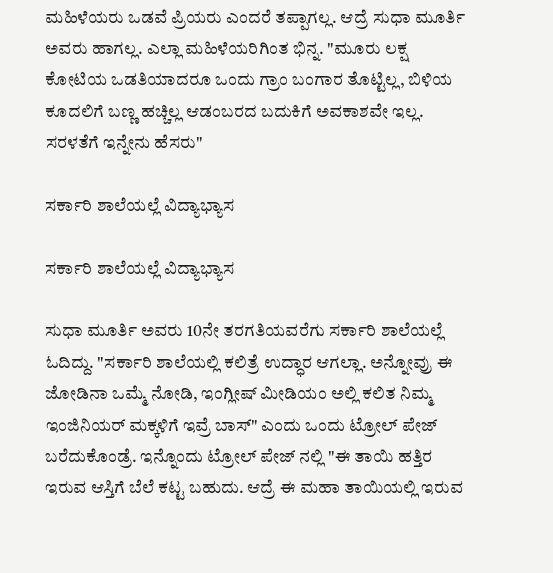ಮಹಿಳೆಯರು ಒಡವೆ ಪ್ರಿಯರು ಎಂದರೆ ತಪ್ಪಾಗಲ್ಲ. ಆದ್ರೆ ಸುಧಾ ಮೂರ್ತಿ ಅವರು ಹಾಗಲ್ಲ. ಎಲ್ಲಾ ಮಹಿಳೆಯರಿಗಿಂತ ಭಿನ್ನ. "ಮೂರು ಲಕ್ಷ ಕೋಟಿಯ ಒಡತಿಯಾದರೂ ಒಂದು ಗ್ರಾಂ ಬಂಗಾರ ತೊಟ್ಟಿಲ್ಲ, ಬಿಳಿಯ ಕೂದಲಿಗೆ ಬಣ್ಣ ಹಚ್ಚಿಲ್ಲ ಆಡಂಬರದ ಬದುಕಿಗೆ ಅವಕಾಶವೇ ಇಲ್ಲ. ಸರಳತೆಗೆ ಇನ್ನೇನು ಹೆಸರು"

ಸರ್ಕಾರಿ ಶಾಲೆಯಲ್ಲೆ ವಿದ್ಯಾಭ್ಯಾಸ

ಸರ್ಕಾರಿ ಶಾಲೆಯಲ್ಲೆ ವಿದ್ಯಾಭ್ಯಾಸ

ಸುಧಾ ಮೂರ್ತಿ ಅವರು 10ನೇ ತರಗತಿಯವರೆಗು ಸರ್ಕಾರಿ ಶಾಲೆಯಲ್ಲೆ ಓದಿದ್ದು. "ಸರ್ಕಾರಿ ಶಾಲೆಯಲ್ಲಿ ಕಲಿತ್ರೆ ಉದ್ಧಾರ ಆಗಲ್ಲಾ. ಅನ್ನೋವ್ರು ಈ ಜೋಡಿನಾ ಒಮ್ಮೆ ನೋಡಿ, ಇಂಗ್ಲೀಷ್ ಮೀಡಿಯಂ ಅಲ್ಲಿ ಕಲಿತ ನಿಮ್ಮ ಇಂಜಿನಿಯರ್ ಮಕ್ಕಳಿಗೆ ಇವ್ರೆ ಬಾಸ್" ಎಂದು ಒಂದು ಟ್ರೋಲ್ ಪೇಜ್ ಬರೆದುಕೊಂಡ್ರೆ. ಇನ್ನೊಂದು ಟ್ರೋಲ್ ಪೇಜ್ ನಲ್ಲಿ "ಈ ತಾಯಿ ಹತ್ತಿರ ಇರುವ ಆಸ್ತಿಗೆ ಬೆಲೆ ಕಟ್ಟ ಬಹುದು. ಆದ್ರೆ ಈ ಮಹಾ ತಾಯಿಯಲ್ಲಿ ಇರುವ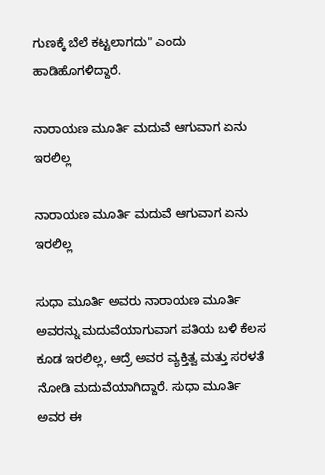ಗುಣಕ್ಕೆ ಬೆಲೆ ಕಟ್ಟಲಾಗದು" ಎಂದು ಹಾಡಿಹೊಗಳಿದ್ದಾರೆ.

ನಾರಾಯಣ ಮೂರ್ತಿ ಮದುವೆ ಆಗುವಾಗ ಏನು ಇರಲಿಲ್ಲ

ನಾರಾಯಣ ಮೂರ್ತಿ ಮದುವೆ ಆಗುವಾಗ ಏನು ಇರಲಿಲ್ಲ

ಸುಧಾ ಮೂರ್ತಿ ಅವರು ನಾರಾಯಣ ಮೂರ್ತಿ ಅವರನ್ನು ಮದುವೆಯಾಗುವಾಗ ಪತಿಯ ಬಳಿ ಕೆಲಸ ಕೂಡ ಇರಲಿಲ್ಲ, ಆದ್ರೆ ಅವರ ವ್ಯಕ್ತಿತ್ವ ಮತ್ತು ಸರಳತೆ ನೋಡಿ ಮದುವೆಯಾಗಿದ್ದಾರೆ. ಸುಧಾ ಮೂರ್ತಿ ಅವರ ಈ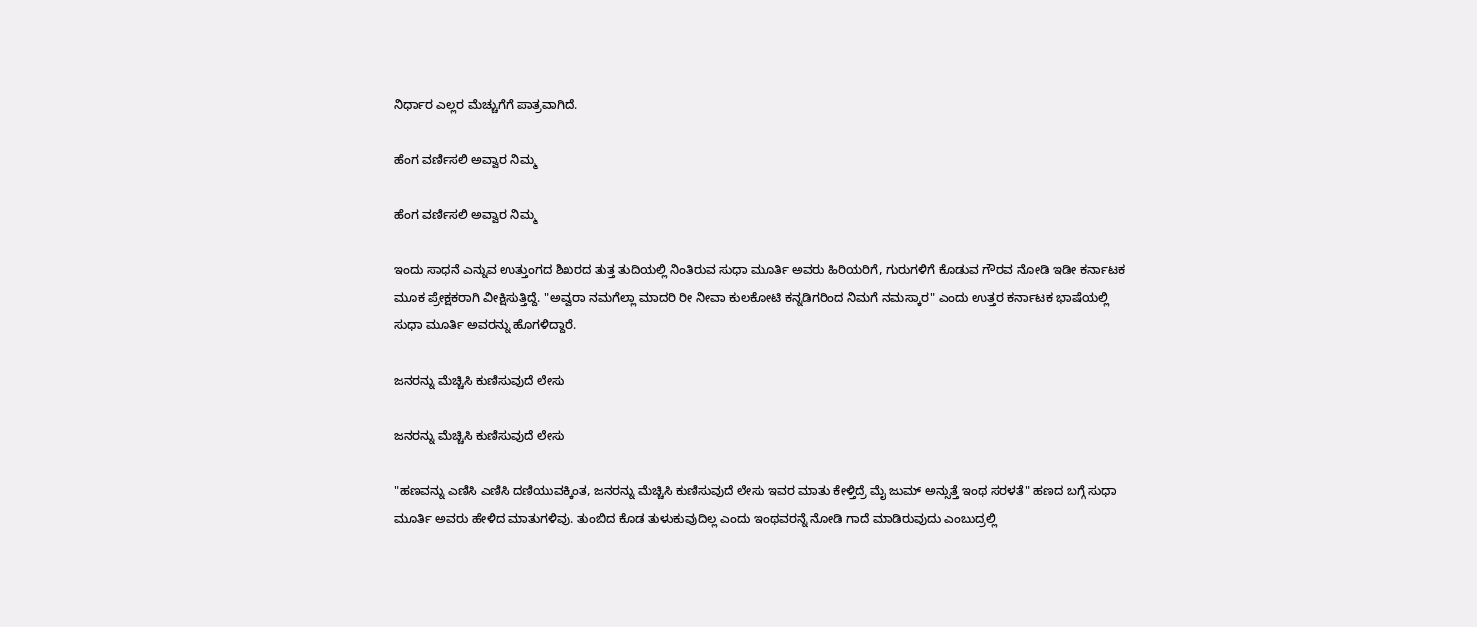ನಿರ್ಧಾರ ಎಲ್ಲರ ಮೆಚ್ಚುಗೆಗೆ ಪಾತ್ರವಾಗಿದೆ.

ಹೆಂಗ ವರ್ಣಿಸಲಿ ಅವ್ವಾರ ನಿಮ್ಮ

ಹೆಂಗ ವರ್ಣಿಸಲಿ ಅವ್ವಾರ ನಿಮ್ಮ

ಇಂದು ಸಾಧನೆ ಎನ್ನುವ ಉತ್ತುಂಗದ ಶಿಖರದ ತುತ್ತ ತುದಿಯಲ್ಲಿ ನಿಂತಿರುವ ಸುಧಾ ಮೂರ್ತಿ ಅವರು ಹಿರಿಯರಿಗೆ, ಗುರುಗಳಿಗೆ ಕೊಡುವ ಗೌರವ ನೋಡಿ ಇಡೀ ಕರ್ನಾಟಕ ಮೂಕ ಪ್ರೇಕ್ಷಕರಾಗಿ ವೀಕ್ಷಿಸುತ್ತಿದ್ದೆ. "ಅವ್ವರಾ ನಮಗೆಲ್ಲಾ ಮಾದರಿ ರೀ ನೀವಾ ಕುಲಕೋಟಿ ಕನ್ನಡಿಗರಿಂದ ನಿಮಗೆ ನಮಸ್ಕಾರ" ಎಂದು ಉತ್ತರ ಕರ್ನಾಟಕ ಭಾಷೆಯಲ್ಲಿ ಸುಧಾ ಮೂರ್ತಿ ಅವರನ್ನು ಹೊಗಳಿದ್ದಾರೆ.

ಜನರನ್ನು ಮೆಚ್ಚಿಸಿ ಕುಣಿಸುವುದೆ ಲೇಸು

ಜನರನ್ನು ಮೆಚ್ಚಿಸಿ ಕುಣಿಸುವುದೆ ಲೇಸು

"ಹಣವನ್ನು ಎಣಿಸಿ ಎಣಿಸಿ ದಣಿಯುವಕ್ಕಿಂತ, ಜನರನ್ನು ಮೆಚ್ಚಿಸಿ ಕುಣಿಸುವುದೆ ಲೇಸು ಇವರ ಮಾತು ಕೇಳ್ತಿದ್ರೆ ಮೈ ಜುಮ್ ಅನ್ಸುತ್ತೆ ಇಂಥ ಸರಳತೆ" ಹಣದ ಬಗ್ಗೆ ಸುಧಾ ಮೂರ್ತಿ ಅವರು ಹೇಳಿದ ಮಾತುಗಳಿವು. ತುಂಬಿದ ಕೊಡ ತುಳುಕುವುದಿಲ್ಲ ಎಂದು ಇಂಥವರನ್ನೆ ನೋಡಿ ಗಾದೆ ಮಾಡಿರುವುದು ಎಂಬುದ್ರಲ್ಲಿ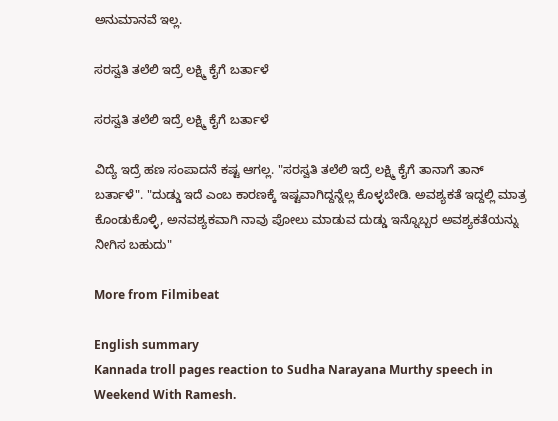ಅನುಮಾನವೆ ಇಲ್ಲ.

ಸರಸ್ವತಿ ತಲೆಲಿ ಇದ್ರೆ ಲಕ್ಷ್ಮಿ ಕೈಗೆ ಬರ್ತಾಳೆ

ಸರಸ್ವತಿ ತಲೆಲಿ ಇದ್ರೆ ಲಕ್ಷ್ಮಿ ಕೈಗೆ ಬರ್ತಾಳೆ

ವಿದ್ಯೆ ಇದ್ರೆ ಹಣ ಸಂಪಾದನೆ ಕಷ್ಟ ಆಗಲ್ಲ. "ಸರಸ್ವತಿ ತಲೆಲಿ ಇದ್ರೆ ಲಕ್ಷ್ಮಿ ಕೈಗೆ ತಾನಾಗೆ ತಾನ್ ಬರ್ತಾಳೆ". "ದುಡ್ಡು ಇದೆ ಎಂಬ ಕಾರಣಕ್ಕೆ ಇಷ್ಟವಾಗಿದ್ದನ್ನೆಲ್ಲ ಕೊಳ್ಳಬೇಡಿ. ಅವಶ್ಯಕತೆ ಇದ್ದಲ್ಲಿ ಮಾತ್ರ ಕೊಂಡುಕೊಳ್ಳಿ, ಅನವಶ್ಯಕವಾಗಿ ನಾವು ಪೋಲು ಮಾಡುವ ದುಡ್ಡು ಇನ್ನೊಬ್ಬರ ಅವಶ್ಯಕತೆಯನ್ನು ನೀಗಿಸ ಬಹುದು"

More from Filmibeat

English summary
Kannada troll pages reaction to Sudha Narayana Murthy speech in Weekend With Ramesh.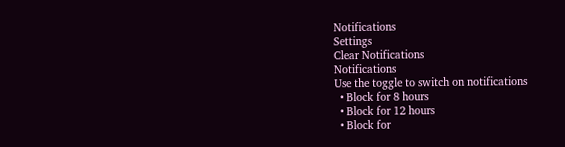Notifications
Settings
Clear Notifications
Notifications
Use the toggle to switch on notifications
  • Block for 8 hours
  • Block for 12 hours
  • Block for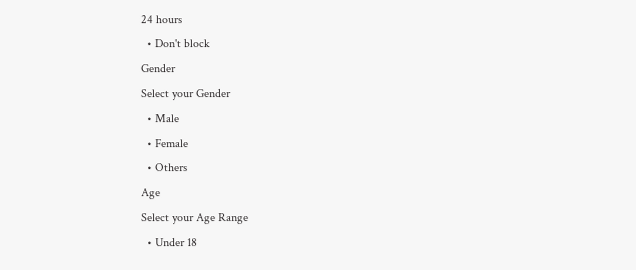24 hours
  • Don't block
Gender
Select your Gender
  • Male
  • Female
  • Others
Age
Select your Age Range
  • Under 18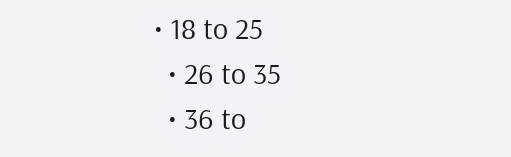• 18 to 25
  • 26 to 35
  • 36 to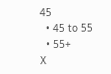45
  • 45 to 55
  • 55+
X